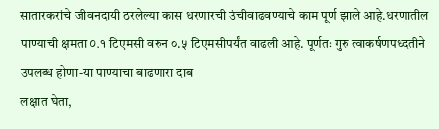सातारकरांचे जीवनदायी ठरलेल्या कास धरणारची उंचीवाढवण्याचे काम पूर्ण झाले आहे.धरणातील पाण्याची क्षमता০.१ टिएमसी वरुन ०.५ टिएमसीपर्यंत वाढली आहे. पूर्णतः गुरु त्वाकर्षणपध्दतीने उपलब्ध होणा-या पाण्याचा बाढणारा दाब
लक्षात घेता,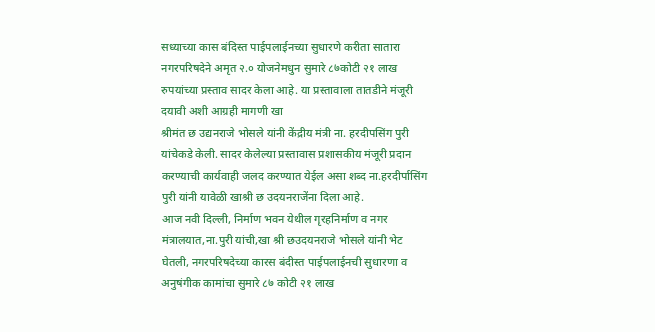सध्याच्या कास बंदिस्त पाईपलाईनच्या सुधारणे करीता सातारा नगरपरिषदेने अमृत २.० योजनेमधुन सुमारे ८७कोटी २१ लाख रुपयांच्या प्रस्ताव सादर केला आहे. या प्रस्तावाला तातडीने मंजूरी दयावी अशी आग्रही मागणी खा
श्रीमंत छ उद्यनराजे भोसले यांनी केंद्रीय मंत्री ना. हरदीपसिंग पुरी यांचेकडे केली. सादर केलेल्या प्रस्तावास प्रशासकीय मंजूरी प्रदान करण्याची कार्यवाही जलद करण्यात येईल असा शब्द ना.हरदीर्पासिंग पुरी यांनी यावेळी खाश्री छ उदयनराजेंना दिला आहे.
आज नवी दिल्ली, निर्माण भवन येथील गृरहनिर्माण व नगर मंत्रालयात,ना.पुरी यांची,खा श्री छउदयनराजे भोसले यांनी भेट घेतली, नगरपरिषदेच्या कारस बंदीस्त पाईपलाईनची सुधारणा व अनुषंगीक कामांचा सुमारे ८७ कोटी २१ लाख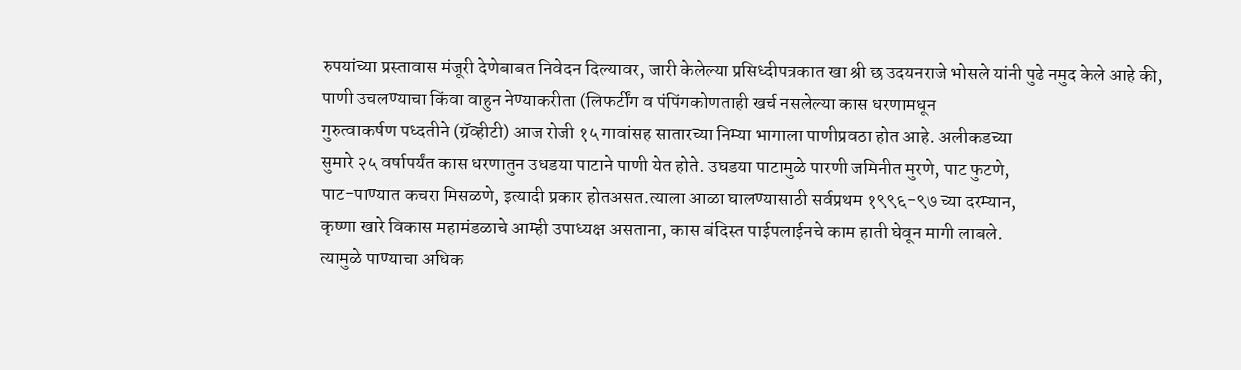रुपयांच्या प्रस्तावास मंजूरी देणेबाबत निवेदन दिल्यावर, जारी केलेल्या प्रसिध्दीपत्रकात खा श्री छ उदयनराजे भोसले यांनी पुढे नमुद केले आहे की, पाणी उचलण्याचा किंवा वाहुन नेण्याकरीता (लिफर्टींग व पंपिंगकोणताही खर्च नसलेल्या कास धरणामधून
गुरुत्वाकर्षण पध्दतीने (ग्रॅव्हीटी) आज रोजी १५ गावांसह सातारच्या निम्या भागाला पाणीप्रवठा होत आहे. अलीकडच्या
सुमारे २५ वर्षापर्यंत कास धरणातुन उधडया पाटाने पाणी येत होते. उघडया पाटामुळे पारणी जमिनीत मुरणे, पाट फुटणे,
पाट-पाण्यात कचरा मिसळणे, इत्यादी प्रकार होतअसत.त्याला आळा घालण्यासाठी सर्वप्रथम १९९६-९७ च्या दरम्यान,
कृष्णा खारे विकास महामंडळाचे आम्ही उपाध्यक्ष असताना, कास बंदिस्त पाईपलाईनचे काम हाती घेवून मागी लाबले.
त्यामुळे पाण्याचा अधिक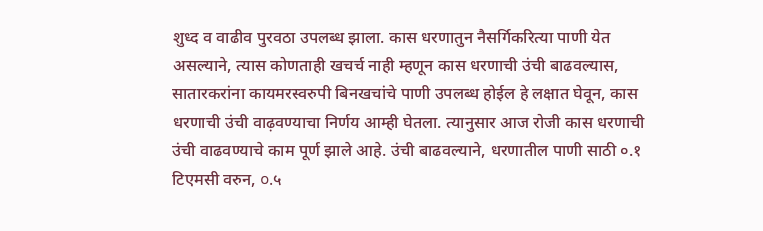शुध्द व वाढीव पुरवठा उपलब्ध झाला. कास धरणातुन नैसर्गिकरित्या पाणी येत असल्याने, त्यास कोणताही खचर्च नाही म्हणून कास धरणाची उंची बाढवल्यास, सातारकरांना कायमरस्वरुपी बिनखचांचे पाणी उपलब्ध होईल हे लक्षात घेवून, कास धरणाची उंची वाढ़वण्याचा निर्णय आम्ही घेतला. त्यानुसार आज रोजी कास धरणाची उंची वाढवण्याचे काम पूर्ण झाले आहे. उंची बाढवल्याने, धरणातील पाणी साठी ०.१ टिएमसी वरुन, ০.५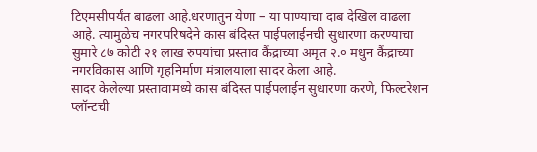टिएमसीपर्यंत बाढला आहे.धरणातुन येणा – या पाण्याचा दाब देखिल वाढला आहे. त्यामुळेच नगरपरिषदेने कास बंदिस्त पाईपलाईनची सुधारणा करण्याचा सुमारे ८७ कोटी २१ लाख रुपयांचा प्रस्ताव कैंद्राच्या अमृत २.० मधुन कैंद्राच्या नगरविकास आणि गृहनिर्माण मंत्रालयाला सादर केला आहे.
सादर केलेल्या प्रस्तावामध्ये कास बंदिस्त पाईपलाईन सुधारणा करणे, फिल्टरेशन प्लॉन्टची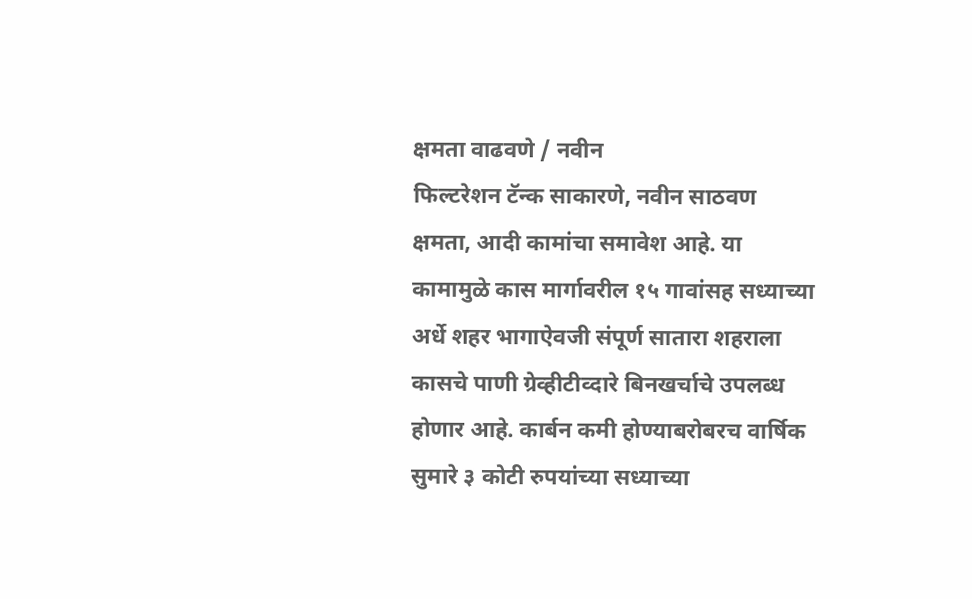क्षमता वाढवणे / नवीन
फिल्टरेशन टॅन्क साकारणे, नवीन साठवण क्षमता, आदी कामांचा समावेश आहे. या कामामुळे कास मार्गावरील १५ गावांसह सध्याच्या अर्धे शहर भागाऐवजी संपूर्ण सातारा शहराला कासचे पाणी ग्रेव्हीटीव्दारे बिनखर्चाचे उपलब्ध होणार आहे. कार्बन कमी होण्याबरोबरच वार्षिक सुमारे ३ कोटी रुपयांच्या सध्याच्या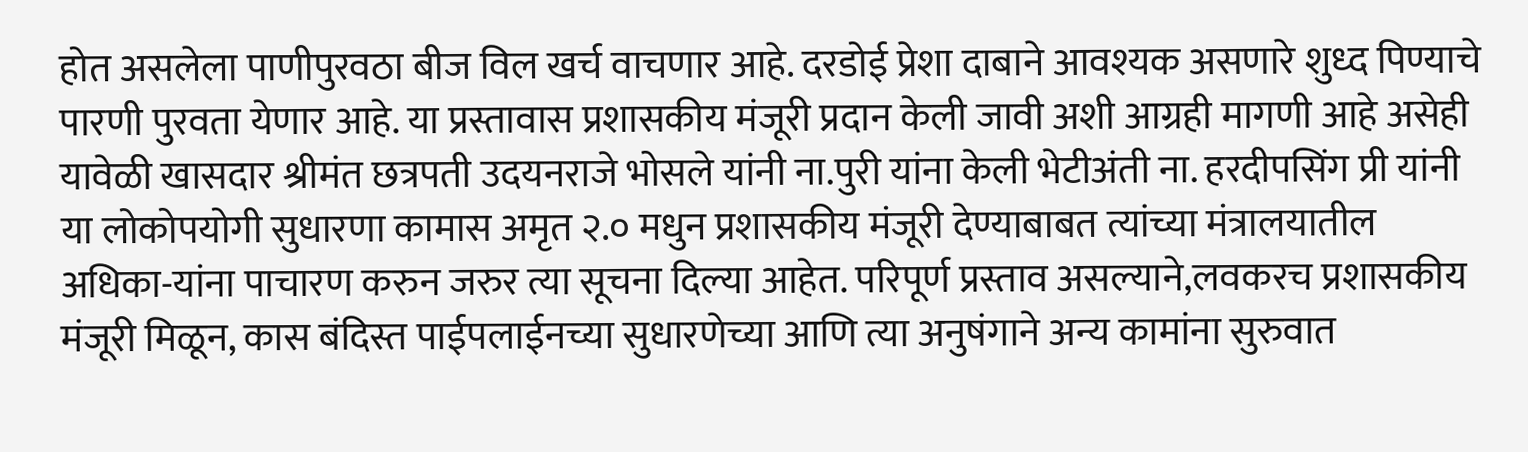होत असलेला पाणीपुरवठा बीज विल खर्च वाचणार आहे. दरडोई प्रेशा दाबाने आवश्यक असणारे शुध्द पिण्याचे पारणी पुरवता येणार आहे. या प्रस्तावास प्रशासकीय मंजूरी प्रदान केली जावी अशी आग्रही मागणी आहे असेही यावेळी खासदार श्रीमंत छत्रपती उदयनराजे भोसले यांनी ना.पुरी यांना केली भेटीअंती ना. हरदीपसिंग प्री यांनी या लोकोपयोगी सुधारणा कामास अमृत २.० मधुन प्रशासकीय मंजूरी देण्याबाबत त्यांच्या मंत्रालयातील अधिका-यांना पाचारण करुन जरुर त्या सूचना दिल्या आहेत. परिपूर्ण प्रस्ताव असल्याने,लवकरच प्रशासकीय मंजूरी मिळून, कास बंदिस्त पाईपलाईनच्या सुधारणेच्या आणि त्या अनुषंगाने अन्य कामांना सुरुवात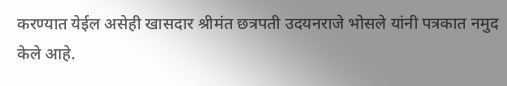करण्यात येईल असेही खासदार श्रीमंत छत्रपती उदयनराजे भोसले यांनी पत्रकात नमुद केले आहे.